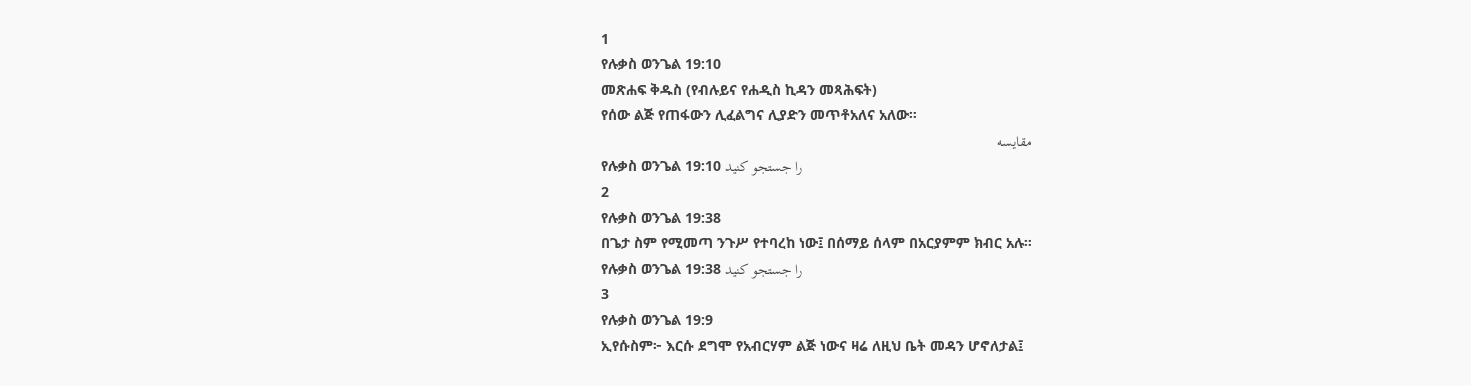1
የሉቃስ ወንጌል 19:10
መጽሐፍ ቅዱስ (የብሉይና የሐዲስ ኪዳን መጻሕፍት)
የሰው ልጅ የጠፋውን ሊፈልግና ሊያድን መጥቶአለና አለው።
مقایسه
የሉቃስ ወንጌል 19:10 را جستجو کنید
2
የሉቃስ ወንጌል 19:38
በጌታ ስም የሚመጣ ንጉሥ የተባረከ ነው፤ በሰማይ ሰላም በአርያምም ክብር አሉ።
የሉቃስ ወንጌል 19:38 را جستجو کنید
3
የሉቃስ ወንጌል 19:9
ኢየሱስም፦ እርሱ ደግሞ የአብርሃም ልጅ ነውና ዛሬ ለዚህ ቤት መዳን ሆኖለታል፤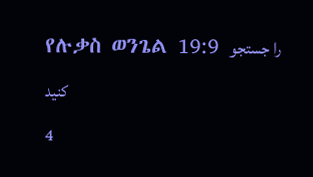የሉቃስ ወንጌል 19:9 را جستجو کنید
4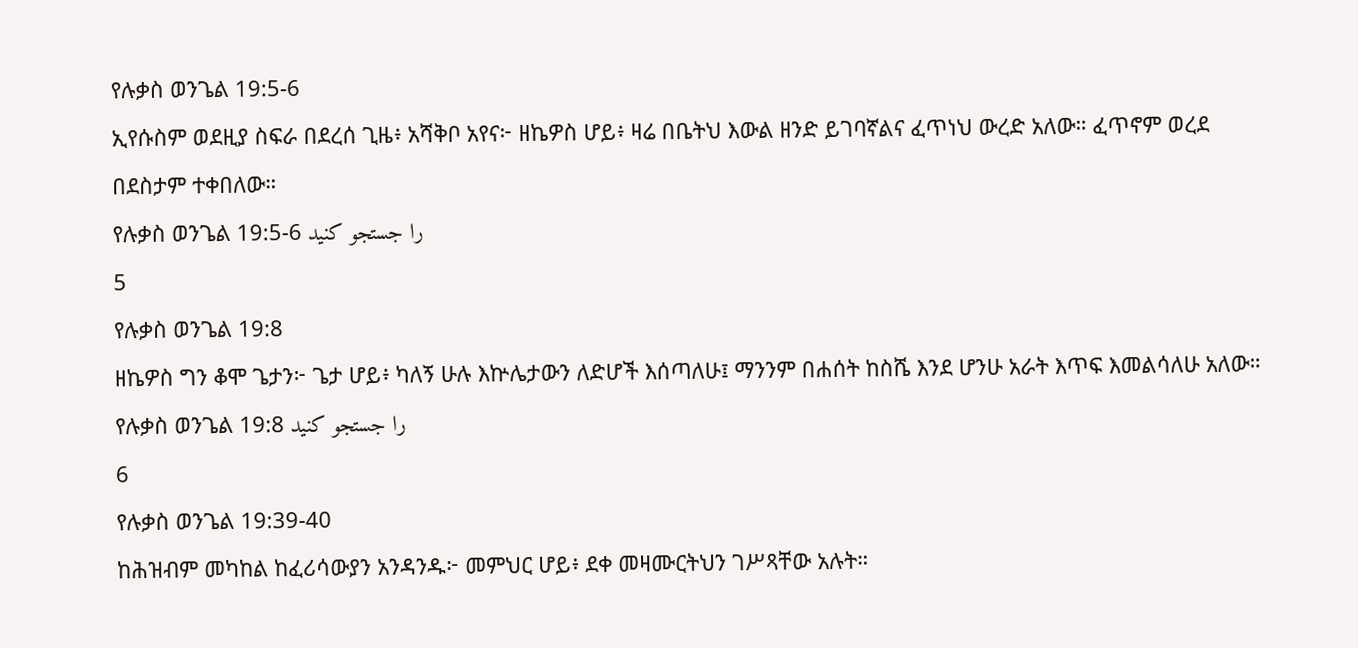የሉቃስ ወንጌል 19:5-6
ኢየሱስም ወደዚያ ስፍራ በደረሰ ጊዜ፥ አሻቅቦ አየና፦ ዘኬዎስ ሆይ፥ ዛሬ በቤትህ እውል ዘንድ ይገባኛልና ፈጥነህ ውረድ አለው። ፈጥኖም ወረደ በደስታም ተቀበለው።
የሉቃስ ወንጌል 19:5-6 را جستجو کنید
5
የሉቃስ ወንጌል 19:8
ዘኬዎስ ግን ቆሞ ጌታን፦ ጌታ ሆይ፥ ካለኝ ሁሉ እኵሌታውን ለድሆች እሰጣለሁ፤ ማንንም በሐሰት ከስሼ እንደ ሆንሁ አራት እጥፍ እመልሳለሁ አለው።
የሉቃስ ወንጌል 19:8 را جستجو کنید
6
የሉቃስ ወንጌል 19:39-40
ከሕዝብም መካከል ከፈሪሳውያን አንዳንዱ፦ መምህር ሆይ፥ ደቀ መዛሙርትህን ገሥጻቸው አሉት።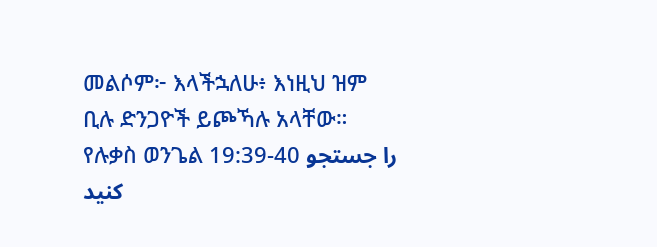መልሶም፦ እላችኋለሁ፥ እነዚህ ዝም ቢሉ ድንጋዮች ይጮኻሉ አላቸው።
የሉቃስ ወንጌል 19:39-40 را جستجو کنید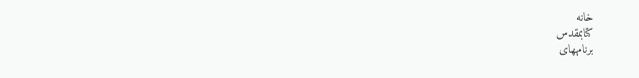خانه
كتابمقدس
برنامههای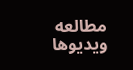مطالعه
ویدیوها